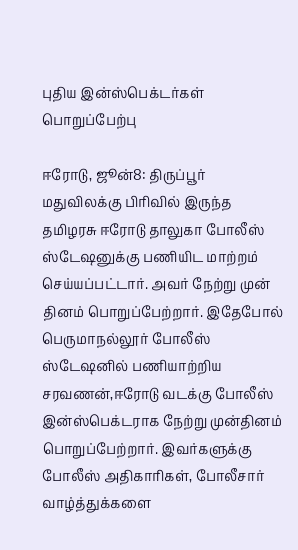புதிய இன்ஸ்பெக்டர்கள் பொறுப்பேற்பு

ஈரோடு, ஜூன்8: திருப்பூர் மதுவிலக்கு பிரிவில் இருந்த தமிழரசு ஈரோடு தாலுகா போலீஸ் ஸ்டேஷனுக்கு பணியிட மாற்றம் செய்யப்பட்டார். அவர் நேற்று முன் தினம் பொறுப்பேற்றார். இதேபோல் பெருமாநல்லூர் போலீஸ் ஸ்டேஷனில் பணியாற்றிய சரவணன்,ஈரோடு வடக்கு போலீஸ் இன்ஸ்பெக்டராக நேற்று முன்தினம் பொறுப்பேற்றார். இவர்களுக்கு போலீஸ் அதிகாரிகள், போலீசார் வாழ்த்துக்களை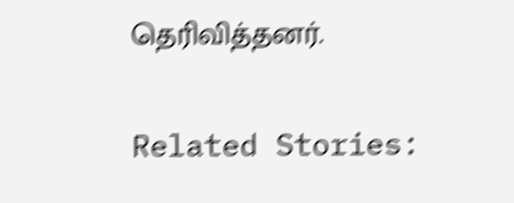தெரிவித்தனர்.

Related Stories: